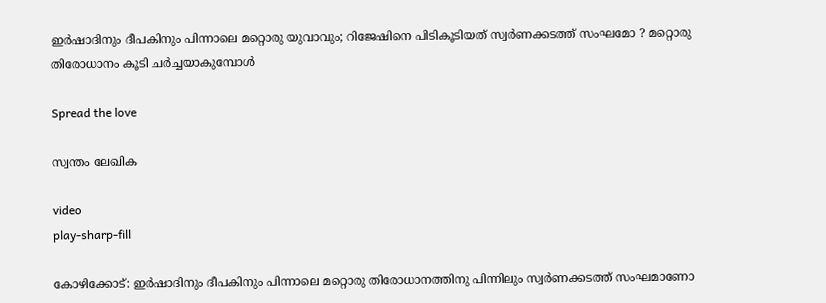ഇര്‍ഷാദിനും ദീപകിനും പിന്നാലെ മറ്റൊരു യുവാവും; റിജേഷിനെ പിടികൂടിയത് സ്വര്‍ണക്കടത്ത് സംഘമോ ? മറ്റൊരു തിരോധാനം കൂടി ചര്‍ച്ചയാകുമ്പോൾ

Spread the love

സ്വന്തം ലേഖിക

video
play-sharp-fill

കോഴിക്കോട്: ഇര്‍ഷാദിനും ദീപകിനും പിന്നാലെ മറ്റൊരു തിരോധാനത്തിനു പിന്നിലും സ്വര്‍ണക്കടത്ത് സംഘമാണോ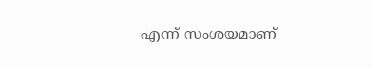എന്ന് സംശയമാണ്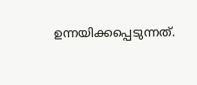ഉന്നയിക്കപ്പെടുന്നത്.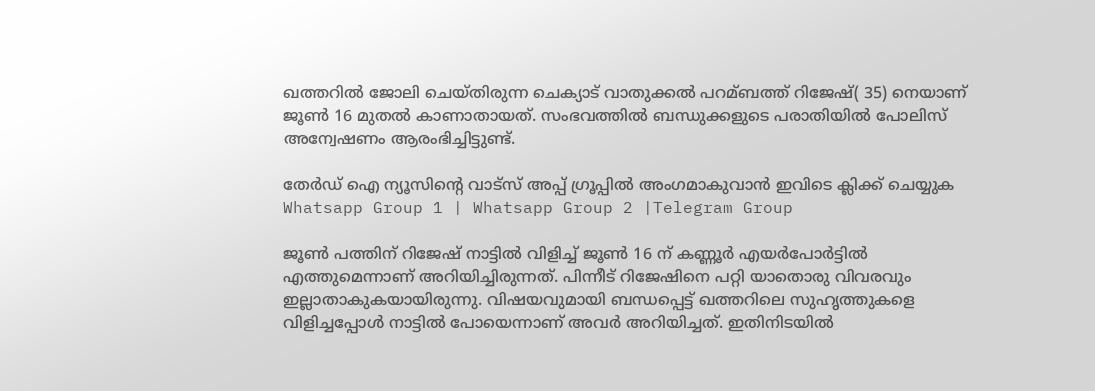ഖത്തറില്‍ ജോലി ചെയ്തിരുന്ന ചെക്യാട് വാതുക്കല്‍ പറമ്ബത്ത് റിജേഷ്( 35) നെയാണ് ജൂണ്‍ 16 മുതല്‍ കാണാതായത്. സംഭവത്തില്‍ ബന്ധുക്കളുടെ പരാതിയില്‍ പോലിസ് അന്വേഷണം ആരംഭിച്ചിട്ടുണ്ട്.

തേർഡ് ഐ ന്യൂസിന്റെ വാട്സ് അപ്പ് ഗ്രൂപ്പിൽ അംഗമാകുവാൻ ഇവിടെ ക്ലിക്ക് ചെയ്യുക
Whatsapp Group 1 | Whatsapp Group 2 |Telegram Group

ജൂണ്‍ പത്തിന് റിജേഷ് നാട്ടില്‍ വിളിച്ച്‌ ജൂണ്‍ 16 ന് കണ്ണൂര്‍ എയര്‍പോര്‍ട്ടില്‍ എത്തുമെന്നാണ് അറിയിച്ചിരുന്നത്. പിന്നീട് റിജേഷിനെ പറ്റി യാതൊരു വിവരവും ഇല്ലാതാകുകയായിരുന്നു. വിഷയവുമായി ബന്ധപ്പെട്ട് ഖത്തറിലെ സുഹൃത്തുകളെ വിളിച്ചപ്പോള്‍ നാട്ടില്‍ പോയെന്നാണ് അവര്‍ അറിയിച്ചത്. ഇതിനിടയില്‍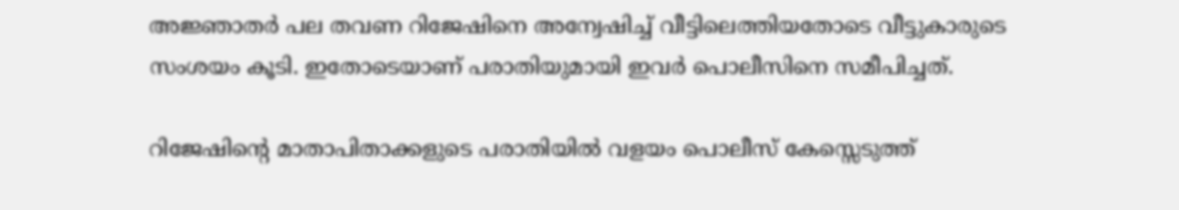അജ്ഞാതര്‍ പല തവണ റിജേഷിനെ അന്വേഷിച്ച്‌ വീട്ടിലെത്തിയതോടെ വീട്ടുകാരുടെ സംശയം കൂടി. ഇതോടെയാണ് പരാതിയുമായി ഇവര്‍ പൊലീസിനെ സമീപിച്ചത്.

റിജേഷിന്റെ മാതാപിതാക്കളുടെ പരാതിയില്‍ വളയം പൊലീസ് കേസ്സെടുത്ത്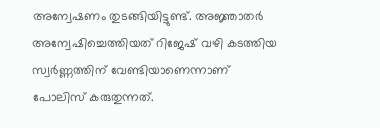അന്വേഷണം തുടങ്ങിയിട്ടുണ്ട്. അജ്ഞാതര്‍ അന്വേഷിച്ചെത്തിയത് റിജേഷ് വഴി കടത്തിയ സ്വര്‍ണ്ണത്തിന് വേണ്ടിയാണെന്നാണ് പോലിസ് കരുതുന്നത്.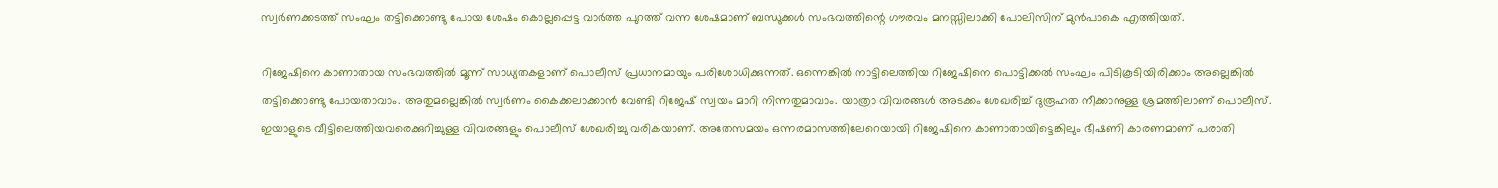സ്വര്‍ണക്കടത്ത് സംഘം തട്ടിക്കൊണ്ടു പോയ ശേഷം കൊല്ലപ്പെട്ട വാര്‍ത്ത പുറത്ത് വന്ന ശേഷമാണ് ബന്ധുക്കള്‍ സംഭവത്തിന്റെ ഗൗരവം മനസ്സിലാക്കി പോലിസിന് മുന്‍പാകെ എത്തിയത്.

റിജേഷിനെ കാണാതായ സംഭവത്തില്‍ മൂന്ന് സാധ്യതകളാണ് പൊലീസ് പ്രധാനമായും പരിശോധിക്കുന്നത്. ഒന്നെങ്കില്‍ നാട്ടിലെത്തിയ റിജേഷിനെ പൊട്ടിക്കല്‍ സംഘം പിടികൂടിയിരിക്കാം അല്ലെങ്കില്‍ തട്ടിക്കൊണ്ടു പോയതാവാം. അതുമല്ലെങ്കില്‍ സ്വര്‍ണം കൈക്കലാക്കാന്‍ വേണ്ടി റിജേഷ് സ്വയം മാറി നിന്നതുമാവാം. യാത്രാ വിവരങ്ങള്‍ അടക്കം ശേഖരിച്ച്‌ ദുരൂഹത നീക്കാനുള്ള ശ്രമത്തിലാണ് പൊലീസ്. ഇയാളുടെ വീട്ടിലെത്തിയവരെക്കുറിച്ചുള്ള വിവരങ്ങളും പൊലീസ് ശേഖരിച്ചു വരികയാണ്. അതേസമയം ഒന്നരമാസത്തിലേറെയായി റിജേഷിനെ കാണാതായിട്ടെങ്കിലും ഭീഷണി കാരണമാണ് പരാതി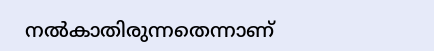നല്‍കാതിരുന്നതെന്നാണ്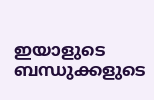ഇയാളുടെ ബന്ധുക്കളുടെ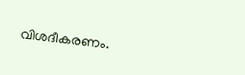വിശദീകരണം.